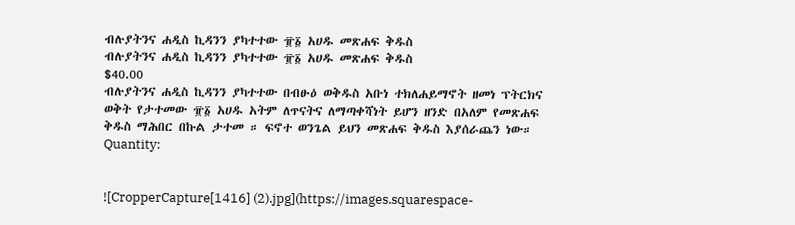ብሉያትንና ሐዲስ ኪዳንን ያካተተው ፹፩ አሀዱ መጽሐፍ ቅዱስ
ብሉያትንና ሐዲስ ኪዳንን ያካተተው ፹፩ አሀዱ መጽሐፍ ቅዱስ
$40.00
ብሉያትንና ሐዲስ ኪዳንን ያካተተው በብፁዕ ወቅዱስ አቡነ ተክለሐይማኖት ዘመነ ፕትርክና ወቅት የታተመው ፹፩ አሀዱ አትም ለጥናትና ለማጣቀሻነት ይሆን ዘንድ በአለም የመጽሐፍ ቅዱስ ማሕበር በኩል ታተመ ። ፍኖተ ወንጌል ይህን መጽሐፍ ቅዱስ እያሰራጨን ነው።
Quantity:


![CropperCapture[1416] (2).jpg](https://images.squarespace-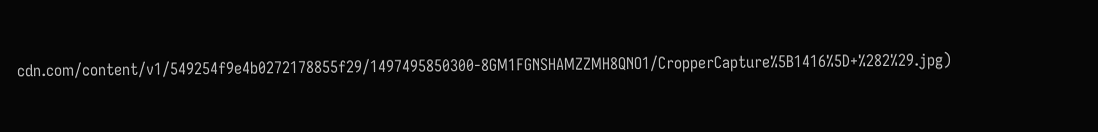cdn.com/content/v1/549254f9e4b0272178855f29/1497495850300-8GM1FGNSHAMZZMH8QNO1/CropperCapture%5B1416%5D+%282%29.jpg)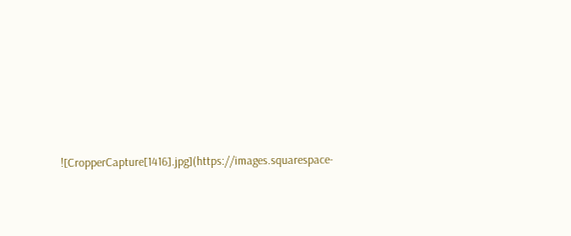![CropperCapture[1416].jpg](https://images.squarespace-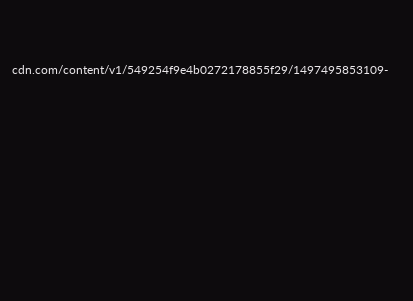cdn.com/content/v1/549254f9e4b0272178855f29/1497495853109-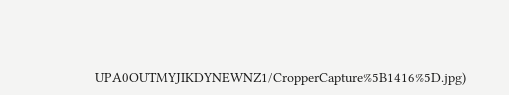UPA0OUTMYJIKDYNEWNZ1/CropperCapture%5B1416%5D.jpg)